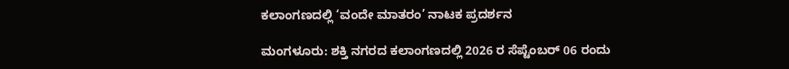ಕಲಾಂಗಣದಲ್ಲಿ ‘ವಂದೇ ಮಾತರಂ’ ನಾಟಕ ಪ್ರದರ್ಶನ

ಮಂಗಳೂರು: ಶಕ್ತಿ ನಗರದ ಕಲಾಂಗಣದಲ್ಲಿ 2026 ರ ಸೆಪ್ಟೆಂಬರ್ 06 ರಂದು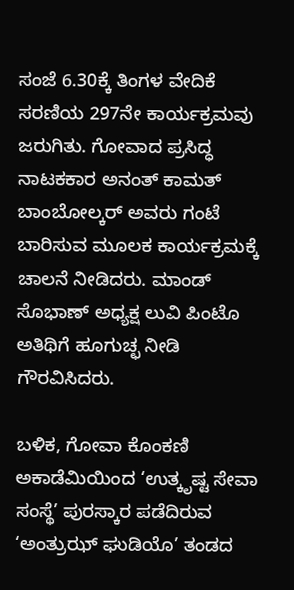ಸಂಜೆ 6.30ಕ್ಕೆ ತಿಂಗಳ ವೇದಿಕೆ ಸರಣಿಯ 297ನೇ ಕಾರ್ಯಕ್ರಮವು ಜರುಗಿತು. ಗೋವಾದ ಪ್ರಸಿದ್ಧ ನಾಟಕಕಾರ ಅನಂತ್ ಕಾಮತ್ ಬಾಂಬೋಲ್ಕರ್ ಅವರು ಗಂಟೆ ಬಾರಿಸುವ ಮೂಲಕ ಕಾರ್ಯಕ್ರಮಕ್ಕೆ ಚಾಲನೆ ನೀಡಿದರು. ಮಾಂಡ್‌ ಸೊಭಾಣ್‌ ಅಧ್ಯಕ್ಷ ಲುವಿ ಪಿಂಟೊ ಅತಿಥಿಗೆ ಹೂಗುಚ್ಛ ನೀಡಿ ಗೌರವಿಸಿದರು.

ಬಳಿಕ, ಗೋವಾ ಕೊಂಕಣಿ ಅಕಾಡೆಮಿಯಿಂದ ‘ಉತ್ಕೃಷ್ಟ ಸೇವಾ ಸಂಸ್ಥೆ’ ಪುರಸ್ಕಾರ ಪಡೆದಿರುವ ‘ಅಂತ್ರುಝ್ ಘುಡಿಯೊ’ ತಂಡದ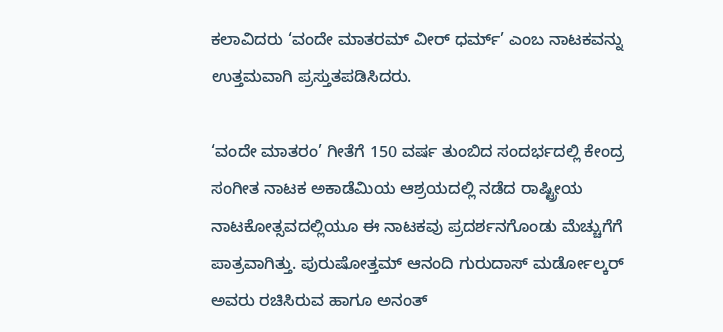ಕಲಾವಿದರು ‘ವಂದೇ ಮಾತರಮ್ ವೀರ್ ಧರ್ಮ್’ ಎಂಬ ನಾಟಕವನ್ನು ಉತ್ತಮವಾಗಿ ಪ್ರಸ್ತುತಪಡಿಸಿದರು.

‘ವಂದೇ ಮಾತರಂ’ ಗೀತೆಗೆ 150 ವರ್ಷ ತುಂಬಿದ ಸಂದರ್ಭದಲ್ಲಿ ಕೇಂದ್ರ ಸಂಗೀತ ನಾಟಕ ಅಕಾಡೆಮಿಯ ಆಶ್ರಯದಲ್ಲಿ ನಡೆದ ರಾಷ್ಟ್ರೀಯ ನಾಟಕೋತ್ಸವದಲ್ಲಿಯೂ ಈ ನಾಟಕವು ಪ್ರದರ್ಶನಗೊಂಡು ಮೆಚ್ಚುಗೆಗೆ ಪಾತ್ರವಾಗಿತ್ತು. ಪುರುಷೋತ್ತಮ್ ಆನಂದಿ ಗುರುದಾಸ್ ಮರ್ಡೋಲ್ಕರ್ ಅವರು ರಚಿಸಿರುವ ಹಾಗೂ ಅನಂತ್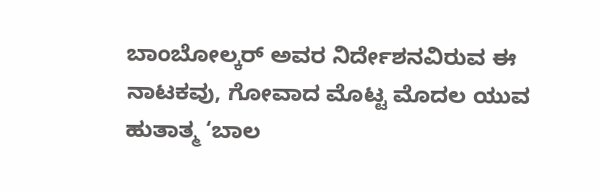ಬಾಂಬೋಲ್ಕರ್ ಅವರ ನಿರ್ದೇಶನವಿರುವ ಈ ನಾಟಕವು, ಗೋವಾದ ಮೊಟ್ಟ ಮೊದಲ ಯುವ ಹುತಾತ್ಮ ‘ಬಾಲ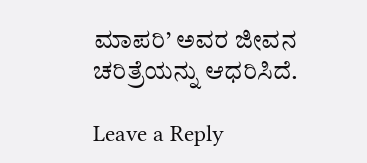ಮಾಪರಿ’ ಅವರ ಜೀವನ ಚರಿತ್ರೆಯನ್ನು ಆಧರಿಸಿದೆ.

Leave a Reply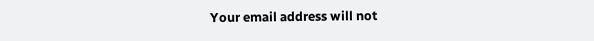Your email address will not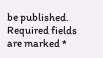be published. Required fields are marked *